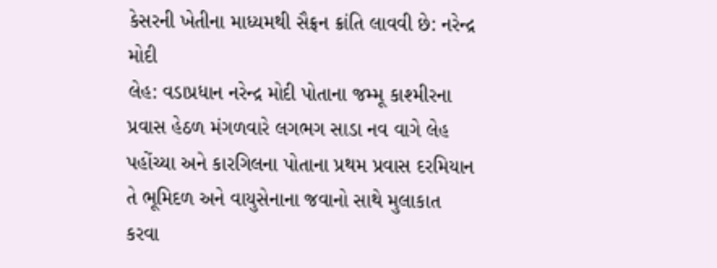કેસરની ખેતીના માધ્યમથી સૈફ્રન ક્રાંતિ લાવવી છે: નરેન્દ્ર મોદી
લેહ: વડાપ્રધાન નરેન્દ્ર મોદી પોતાના જમ્મૂ કાશ્મીરના પ્રવાસ હેઠળ મંગળવારે લગભગ સાડા નવ વાગે લેહ પહોંચ્યા અને કારગિલના પોતાના પ્રથમ પ્રવાસ દરમિયાન તે ભૂમિદળ અને વાયુસેનાના જવાનો સાથે મુલાકાત કરવા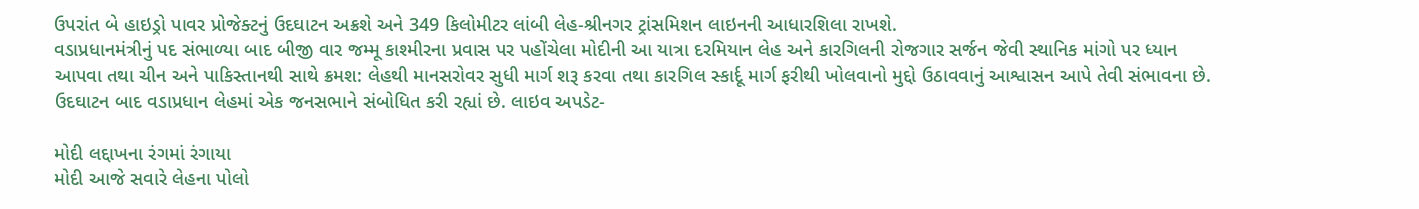ઉપરાંત બે હાઇડ્રો પાવર પ્રોજેક્ટનું ઉદઘાટન અક્રશે અને 349 કિલોમીટર લાંબી લેહ-શ્રીનગર ટ્રાંસમિશન લાઇનની આધારશિલા રાખશે.
વડાપ્રધાનમંત્રીનું પદ સંભાળ્યા બાદ બીજી વાર જમ્મૂ કાશ્મીરના પ્રવાસ પર પહોંચેલા મોદીની આ યાત્રા દરમિયાન લેહ અને કારગિલની રોજગાર સર્જન જેવી સ્થાનિક માંગો પર ધ્યાન આપવા તથા ચીન અને પાકિસ્તાનથી સાથે ક્રમશ: લેહથી માનસરોવર સુધી માર્ગ શરૂ કરવા તથા કારગિલ સ્કાર્દૂ માર્ગ ફરીથી ખોલવાનો મુદ્દો ઉઠાવવાનું આશ્વાસન આપે તેવી સંભાવના છે.
ઉદઘાટન બાદ વડાપ્રધાન લેહમાં એક જનસભાને સંબોધિત કરી રહ્યાં છે. લાઇવ અપડેટ-

મોદી લદ્દાખના રંગમાં રંગાયા
મોદી આજે સવારે લેહના પોલો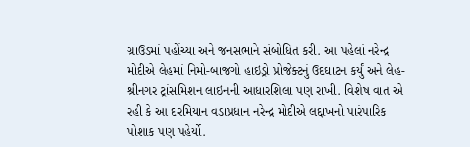ગ્રાઉડમાં પહોંચ્યા અને જનસભાને સંબોધિત કરી. આ પહેલાં નરેન્દ્ર મોદીએ લેહમાં નિમો-બાજગો હાઇડ્રો પ્રોજેક્ટનું ઉદઘાટન કર્યું અને લેહ-શ્રીનગર ટ્રાંસમિશન લાઇનની આધારશિલા પણ રાખી. વિશેષ વાત એ રહી કે આ દરમિયાન વડાપ્રધાન નરેન્દ્ર મોદીએ લદ્દાખનો પારંપારિક પોશાક પણ પહેર્યો.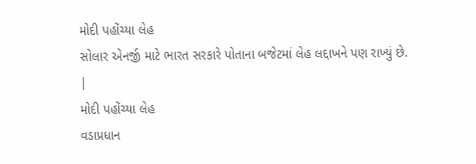મોદી પહોંચ્યા લેહ
સોલાર એનર્જી માટે ભારત સરકારે પોતાના બજેટમાં લેહ લદ્દાખને પણ રાખ્યું છે.
|
મોદી પહોંચ્યા લેહ
વડાપ્રધાન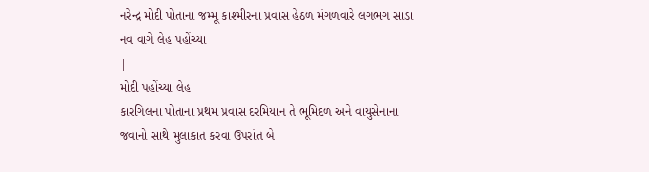નરેન્દ્ર મોદી પોતાના જમ્મૂ કાશ્મીરના પ્રવાસ હેઠળ મંગળવારે લગભગ સાડા નવ વાગે લેહ પહોંચ્યા
|
મોદી પહોંચ્યા લેહ
કારગિલના પોતાના પ્રથમ પ્રવાસ દરમિયાન તે ભૂમિદળ અને વાયુસેનાના જવાનો સાથે મુલાકાત કરવા ઉપરાંત બે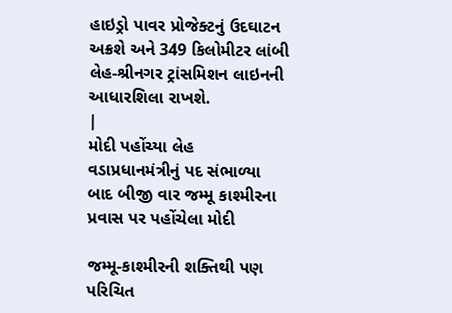હાઇડ્રો પાવર પ્રોજેક્ટનું ઉદઘાટન અક્રશે અને 349 કિલોમીટર લાંબી લેહ-શ્રીનગર ટ્રાંસમિશન લાઇનની આધારશિલા રાખશે.
|
મોદી પહોંચ્યા લેહ
વડાપ્રધાનમંત્રીનું પદ સંભાળ્યા બાદ બીજી વાર જમ્મૂ કાશ્મીરના પ્રવાસ પર પહોંચેલા મોદી

જમ્મૂ-કાશ્મીરની શક્તિથી પણ પરિચિત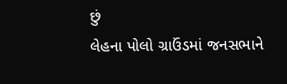છું
લેહના પોલો ગ્રાઉંડમાં જનસભાને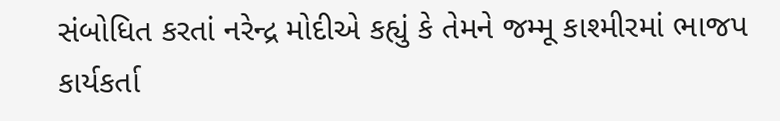સંબોધિત કરતાં નરેન્દ્ર મોદીએ કહ્યું કે તેમને જમ્મૂ કાશ્મીરમાં ભાજપ કાર્યકર્તા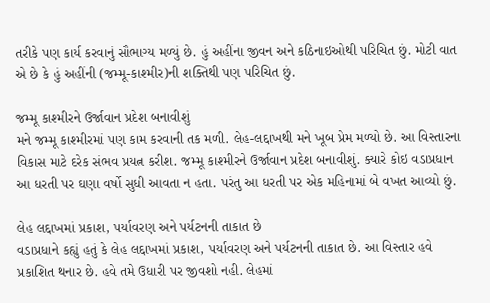તરીકે પણ કાર્ય કરવાનું સૌભાગ્ય મળ્યું છે. હું અહીંના જીવન અને કઠિનાઇઓથી પરિચિત છું. મોટી વાત એ છે કે હું અહીંની (જમ્મૂ-કાશ્મીર)ની શક્તિથી પણ પરિચિત છું.

જમ્મૂ કાશ્મીરને ઉર્જાવાન પ્રદેશ બનાવીશું
મને જમ્મૂ કાશ્મીરમાં પણ કામ કરવાની તક મળી. લેહ-લદ્દાખથી મને ખૂબ પ્રેમ મળ્યો છે. આ વિસ્તારના વિકાસ માટે દરેક સંભવ પ્રયત્ન કરીશ. જમ્મૂ કાશ્મીરને ઉર્જાવાન પ્રદેશ બનાવીશું. ક્યારે કોઇ વડાપ્રધાન આ ધરતી પર ઘણા વર્ષો સુધી આવતા ન હતા. પરંતુ આ ધરતી પર એક મહિનામાં બે વખત આવ્યો છું.

લેહ લદ્દાખમાં પ્રકાશ, પર્યાવરણ અને પર્યટનની તાકાત છે
વડાપ્રધાને કહ્યું હતું કે લેહ લદ્દાખમાં પ્રકાશ, પર્યાવરણ અને પર્યટનની તાકાત છે. આ વિસ્તાર હવે પ્રકાશિત થનાર છે. હવે તમે ઉધારી પર જીવશો નહી. લેહમાં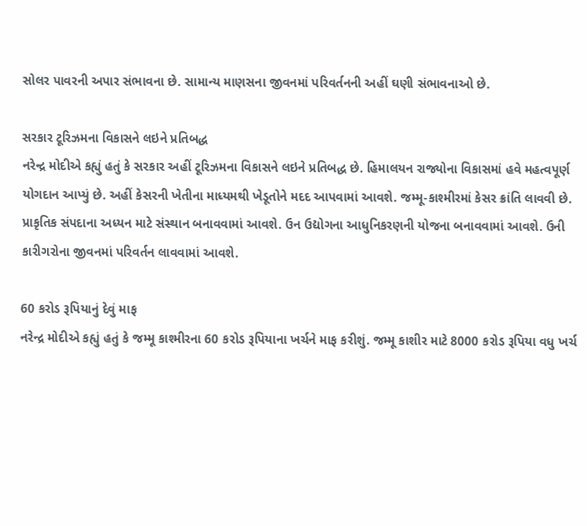સોલર પાવરની અપાર સંભાવના છે. સામાન્ય માણસના જીવનમાં પરિવર્તનની અહીં ઘણી સંભાવનાઓ છે.

સરકાર ટૂરિઝમના વિકાસને લઇને પ્રતિબદ્ધ
નરેન્દ્ર મોદીએ કહ્યું હતું કે સરકાર અહીં ટૂરિઝમના વિકાસને લઇને પ્રતિબદ્ધ છે. હિમાલયન રાજ્યોના વિકાસમાં હવે મહત્વપૂર્ણ યોગદાન આપ્યું છે. અહીં કેસરની ખેતીના માધ્યમથી ખેડૂતોને મદદ આપવામાં આવશે. જમ્મૂ-કાશ્મીરમાં કેસર ક્રાંતિ લાવવી છે. પ્રાકૃતિક સંપદાના અધ્યન માટે સંસ્થાન બનાવવામાં આવશે. ઉન ઉદ્યોગના આધુનિકરણની યોજના બનાવવામાં આવશે. ઉની કારીગરોના જીવનમાં પરિવર્તન લાવવામાં આવશે.

60 કરોડ રૂપિયાનું દેવું માફ
નરેન્દ્ર મોદીએ કહ્યું હતું કે જમ્મૂ કાશ્મીરના 60 કરોડ રૂપિયાના ખર્ચને માફ કરીશું. જમ્મૂ કાશીર માટે 8000 કરોડ રૂપિયા વધુ ખર્ચ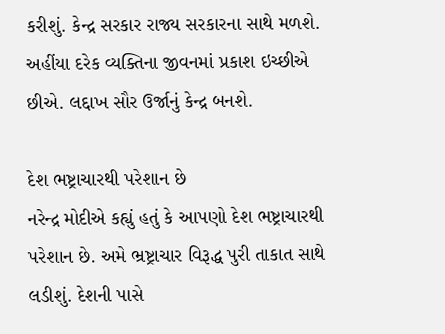કરીશું. કેન્દ્ર સરકાર રાજ્ય સરકારના સાથે મળશે. અહીંયા દરેક વ્યક્તિના જીવનમાં પ્રકાશ ઇચ્છીએ છીએ. લદ્દાખ સૌર ઉર્જાનું કેન્દ્ર બનશે.

દેશ ભષ્ટ્રાચારથી પરેશાન છે
નરેન્દ્ર મોદીએ કહ્યું હતું કે આપણો દેશ ભષ્ટ્રાચારથી પરેશાન છે. અમે ભ્રષ્ટ્રાચાર વિરૂદ્ધ પુરી તાકાત સાથે લડીશું. દેશની પાસે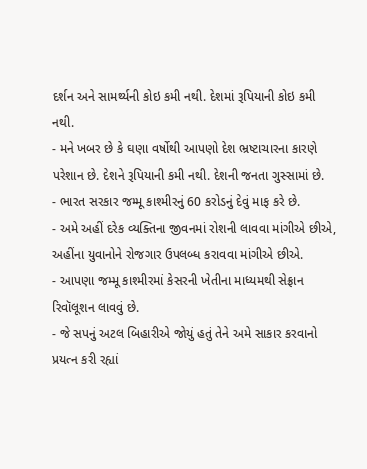દર્શન અને સામર્થ્યની કોઇ કમી નથી. દેશમાં રૂપિયાની કોઇ કમી નથી.
- મને ખબર છે કે ઘણા વર્ષોથી આપણો દેશ ભ્રષ્ટાચારના કારણે પરેશાન છે. દેશને રૂપિયાની કમી નથી. દેશની જનતા ગુસ્સામાં છે.
- ભારત સરકાર જમ્મૂ કાશ્મીરનું 60 કરોડનું દેવું માફ કરે છે.
- અમે અહીં દરેક વ્યક્તિના જીવનમાં રોશની લાવવા માંગીએ છીએ, અહીંના યુવાનોને રોજગાર ઉપલબ્ધ કરાવવા માંગીએ છીએ.
- આપણા જમ્મૂ કાશ્મીરમાં કેસરની ખેતીના માધ્યમથી સેફ્રાન રિવૉલૂશન લાવવું છે.
- જે સપનું અટલ બિહારીએ જોયું હતું તેને અમે સાકાર કરવાનો પ્રયત્ન કરી રહ્યાં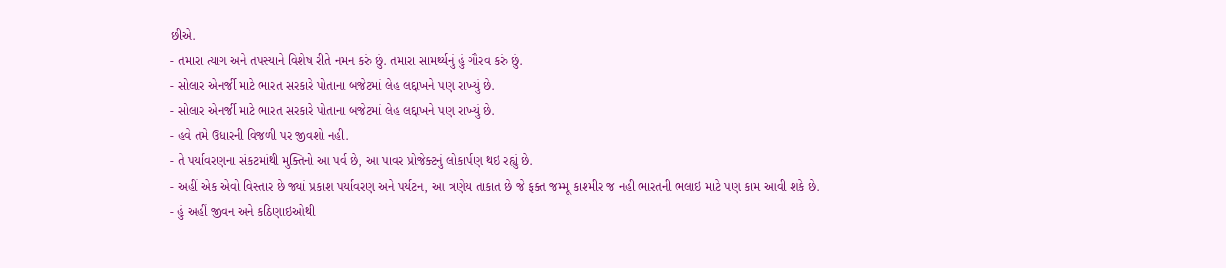છીએ.
- તમારા ત્યાગ અને તપસ્યાને વિશેષ રીતે નમન કરું છું. તમારા સામર્થ્યનું હું ગૌરવ કરું છું.
- સોલાર એનર્જી માટે ભારત સરકારે પોતાના બજેટમાં લેહ લદ્દાખને પણ રાખ્યું છે.
- સોલાર એનર્જી માટે ભારત સરકારે પોતાના બજેટમાં લેહ લદ્દાખને પણ રાખ્યું છે.
- હવે તમે ઉધારની વિજળી પર જીવશો નહી.
- તે પર્યાવરણના સંકટમાંથી મુક્તિનો આ પર્વ છે, આ પાવર પ્રોજેક્ટનું લોકાર્પણ થઇ રહ્યું છે.
- અહીં એક એવો વિસ્તાર છે જ્યાં પ્રકાશ પર્યાવરણ અને પર્યટન, આ ત્રણેય તાકાત છે જે ફક્ત જમ્મૂ કાશ્મીર જ નહી ભારતની ભલાઇ માટે પણ કામ આવી શકે છે.
- હું અહીં જીવન અને કઠિણાઇઓથી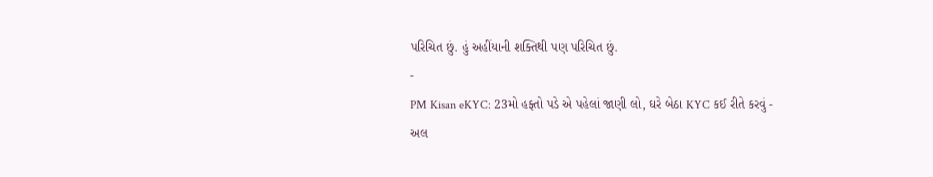પરિચિત છું. હું અહીંયાની શક્તિથી પણ પરિચિત છું.
-
PM Kisan eKYC: 23મો હફ્તો પડે એ પહેલાં જાણી લો, ઘરે બેઠા KYC કઈ રીતે કરવું -
અલ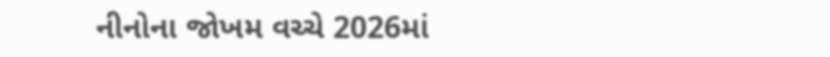નીનોના જોખમ વચ્ચે 2026માં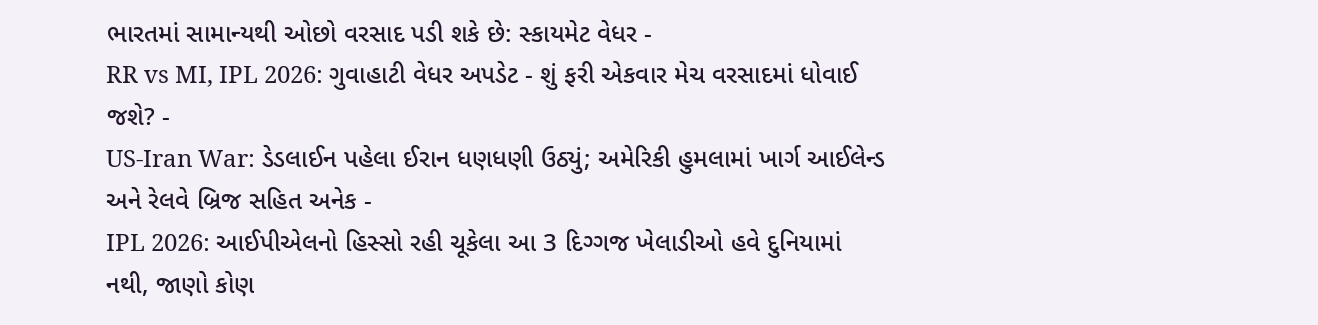ભારતમાં સામાન્યથી ઓછો વરસાદ પડી શકે છે: સ્કાયમેટ વેધર -
RR vs MI, IPL 2026: ગુવાહાટી વેધર અપડેટ - શું ફરી એકવાર મેચ વરસાદમાં ધોવાઈ જશે? -
US-Iran War: ડેડલાઈન પહેલા ઈરાન ધણધણી ઉઠ્યું; અમેરિકી હુમલામાં ખાર્ગ આઈલેન્ડ અને રેલવે બ્રિજ સહિત અનેક -
IPL 2026: આઈપીએલનો હિસ્સો રહી ચૂકેલા આ 3 દિગ્ગજ ખેલાડીઓ હવે દુનિયામાં નથી, જાણો કોણ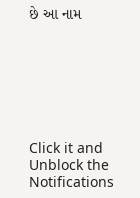છે આ નામ







Click it and Unblock the Notifications